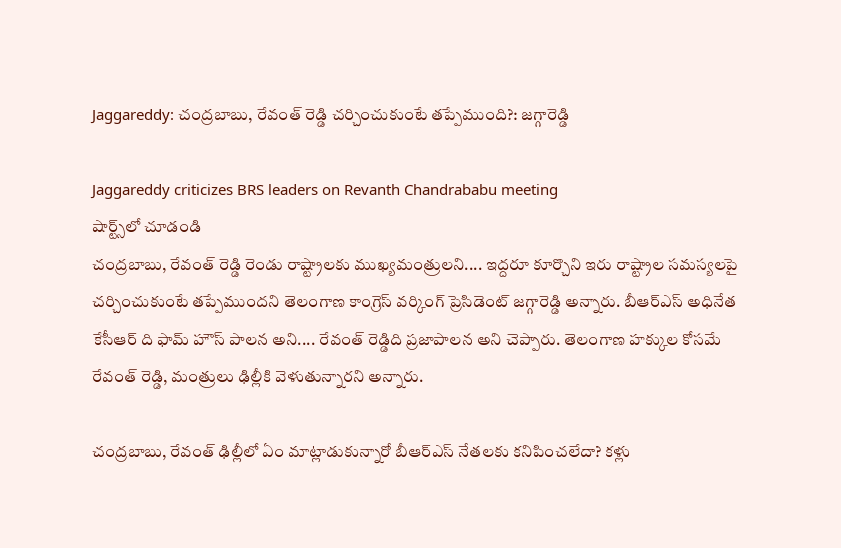Jaggareddy: చంద్రబాబు, రేవంత్ రెడ్డి చర్చించుకుంటే తప్పేముంది?: జగ్గారెడ్డి

Jaggareddy criticizes BRS leaders on Revanth Chandrababu meeting
షార్ట్స్‌లో చూడండి
చంద్రబాబు, రేవంత్ రెడ్డి రెండు రాష్ట్రాలకు ముఖ్యమంత్రులని.... ఇద్దరూ కూర్చొని ఇరు రాష్ట్రాల సమస్యలపై చర్చించుకుంటే తప్పేముందని తెలంగాణ కాంగ్రెస్ వర్కింగ్ ప్రెసిడెంట్ జగ్గారెడ్డి అన్నారు. బీఆర్ఎస్ అధినేత కేసీఆర్ ది ఫామ్ హౌస్ పాలన అని.... రేవంత్ రెడ్డిది ప్రజాపాలన అని చెప్పారు. తెలంగాణ హక్కుల కోసమే రేవంత్ రెడ్డి, మంత్రులు ఢిల్లీకి వెళుతున్నారని అన్నారు.

చంద్రబాబు, రేవంత్ ఢిల్లీలో ఏం మాట్లాడుకున్నారో బీఆర్ఎస్ నేతలకు కనిపించలేదా? కళ్లు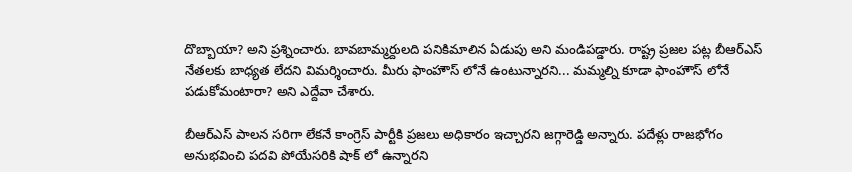దొబ్బాయా? అని ప్రశ్నించారు. బావబామ్మర్దులది పనికిమాలిన ఏడుపు అని మండిపడ్డారు. రాష్ట్ర ప్రజల పట్ల బీఆర్ఎస్ నేతలకు బాధ్యత లేదని విమర్శించారు. మీరు ఫాంహౌస్ లోనే ఉంటున్నారని... మమ్మల్ని కూడా ఫాంహౌస్ లోనే పడుకోమంటారా? అని ఎద్దేవా చేశారు.

బీఆర్ఎస్ పాలన సరిగా లేకనే కాంగ్రెస్ పార్టీకి ప్రజలు అధికారం ఇచ్చారని జగ్గారెడ్డి అన్నారు. పదేళ్లు రాజభోగం అనుభవించి పదవి పోయేసరికి షాక్ లో ఉన్నారని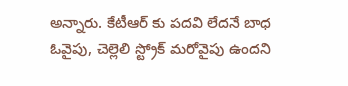అన్నారు. కేటీఆర్ కు పదవి లేదనే బాధ ఓవైపు, చెల్లెలి స్ట్రోక్ మరోవైపు ఉందని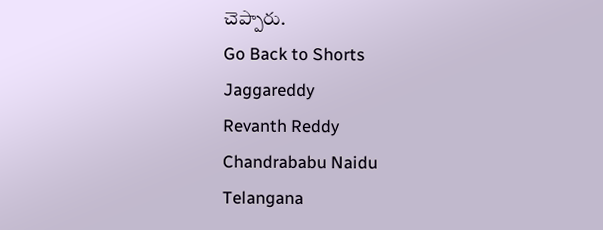చెప్పారు.
Go Back to Shorts
Jaggareddy
Revanth Reddy
Chandrababu Naidu
Telangana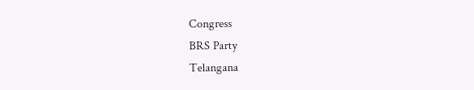Congress
BRS Party
Telangana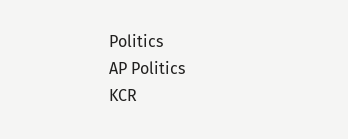Politics
AP Politics
KCR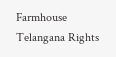Farmhouse
Telangana Rights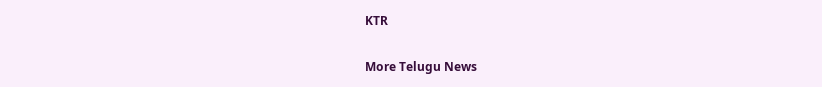KTR

More Telugu News